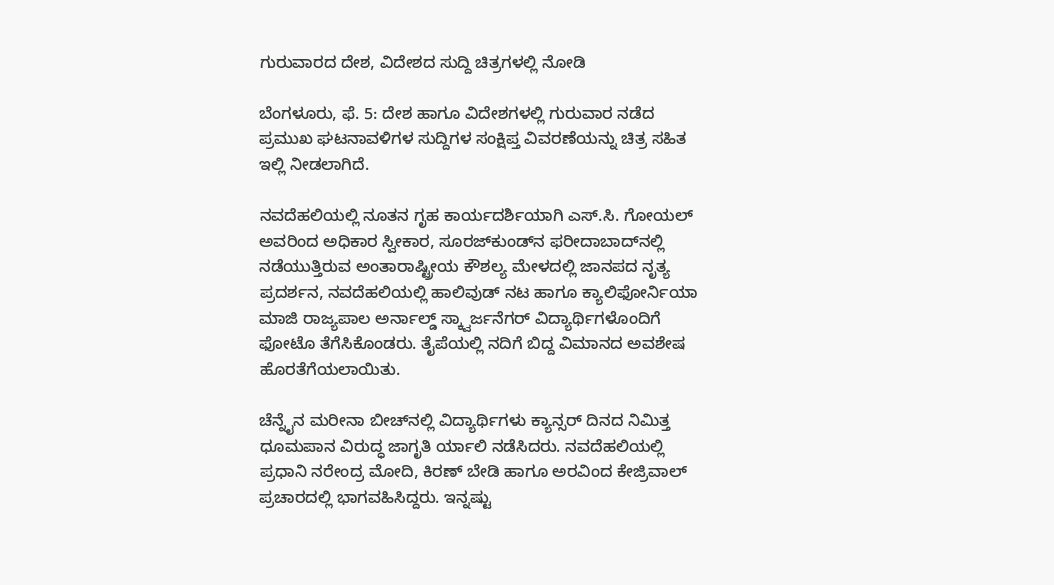ಗುರುವಾರದ ದೇಶ, ವಿದೇಶದ ಸುದ್ದಿ ಚಿತ್ರಗಳಲ್ಲಿ ನೋಡಿ

ಬೆಂಗಳೂರು, ಫೆ. 5: ದೇಶ ಹಾಗೂ ವಿದೇಶಗಳಲ್ಲಿ ಗುರುವಾರ ನಡೆದ ಪ್ರಮುಖ ಘಟನಾವಳಿಗಳ ಸುದ್ದಿಗಳ ಸಂಕ್ಷಿಪ್ತ ವಿವರಣೆಯನ್ನು ಚಿತ್ರ ಸಹಿತ ಇಲ್ಲಿ ನೀಡಲಾಗಿದೆ.

ನವದೆಹಲಿಯಲ್ಲಿ ನೂತನ ಗೃಹ ಕಾರ್ಯದರ್ಶಿಯಾಗಿ ಎಸ್.ಸಿ. ಗೋಯಲ್ ಅವರಿಂದ ಅಧಿಕಾರ ಸ್ವೀಕಾರ, ಸೂರಜ್‌ಕುಂಡ್‌ನ ಫರೀದಾಬಾದ್‌ನಲ್ಲಿ ನಡೆಯುತ್ತಿರುವ ಅಂತಾರಾಷ್ಟ್ರೀಯ ಕೌಶಲ್ಯ ಮೇಳದಲ್ಲಿ ಜಾನಪದ ನೃತ್ಯ ಪ್ರದರ್ಶನ, ನವದೆಹಲಿಯಲ್ಲಿ ಹಾಲಿವುಡ್ ನಟ ಹಾಗೂ ಕ್ಯಾಲಿಫೋರ್ನಿಯಾ ಮಾಜಿ ರಾಜ್ಯಪಾಲ ಅರ್ನಾಲ್ಡ್ ಸ್ಕ್ವಾರ್ಜನೆಗರ್ ವಿದ್ಯಾರ್ಥಿಗಳೊಂದಿಗೆ ಫೋಟೊ ತೆಗೆಸಿಕೊಂಡರು. ತೈಪೆಯಲ್ಲಿ ನದಿಗೆ ಬಿದ್ದ ವಿಮಾನದ ಅವಶೇಷ ಹೊರತೆಗೆಯಲಾಯಿತು.

ಚೆನ್ನೈನ ಮರೀನಾ ಬೀಚ್‌ನಲ್ಲಿ ವಿದ್ಯಾರ್ಥಿಗಳು ಕ್ಯಾನ್ಸರ್ ದಿನದ ನಿಮಿತ್ತ ಧೂಮಪಾನ ವಿರುದ್ಧ ಜಾಗೃತಿ ರ್ಯಾಲಿ ನಡೆಸಿದರು. ನವದೆಹಲಿಯಲ್ಲಿ ಪ್ರಧಾನಿ ನರೇಂದ್ರ ಮೋದಿ, ಕಿರಣ್ ಬೇಡಿ ಹಾಗೂ ಅರವಿಂದ ಕೇಜ್ರಿವಾಲ್ ಪ್ರಚಾರದಲ್ಲಿ ಭಾಗವಹಿಸಿದ್ದರು. ಇನ್ನಷ್ಟು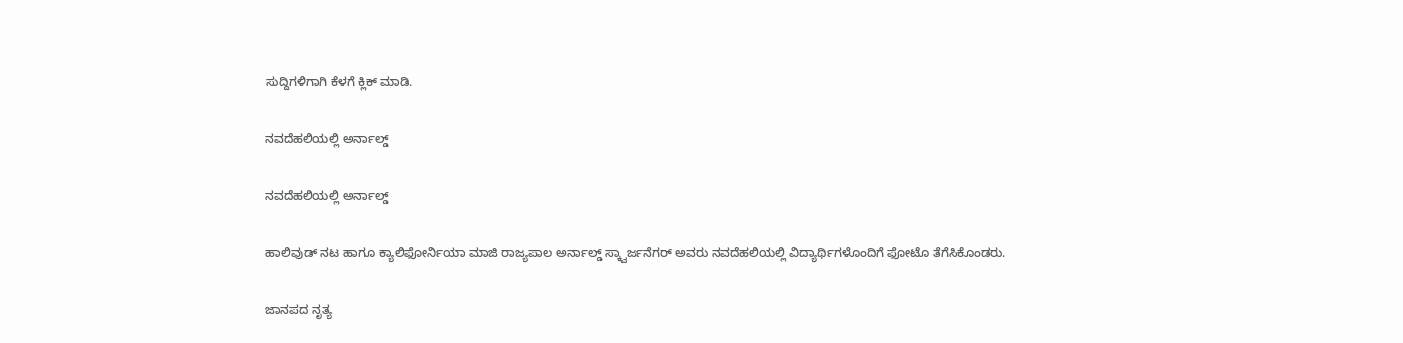ಸುದ್ದಿಗಳಿಗಾಗಿ ಕೆಳಗೆ ಕ್ಲಿಕ್ ಮಾಡಿ.

ನವದೆಹಲಿಯಲ್ಲಿ ಅರ್ನಾಲ್ಡ್

ನವದೆಹಲಿಯಲ್ಲಿ ಅರ್ನಾಲ್ಡ್

ಹಾಲಿವುಡ್ ನಟ ಹಾಗೂ ಕ್ಯಾಲಿಫೋರ್ನಿಯಾ ಮಾಜಿ ರಾಜ್ಯಪಾಲ ಅರ್ನಾಲ್ಡ್ ಸ್ಕ್ವಾರ್ಜನೆಗರ್ ಅವರು ನವದೆಹಲಿಯಲ್ಲಿ ವಿದ್ಯಾರ್ಥಿಗಳೊಂದಿಗೆ ಫೋಟೊ ತೆಗೆಸಿಕೊಂಡರು.

ಜಾನಪದ ನೃತ್ಯ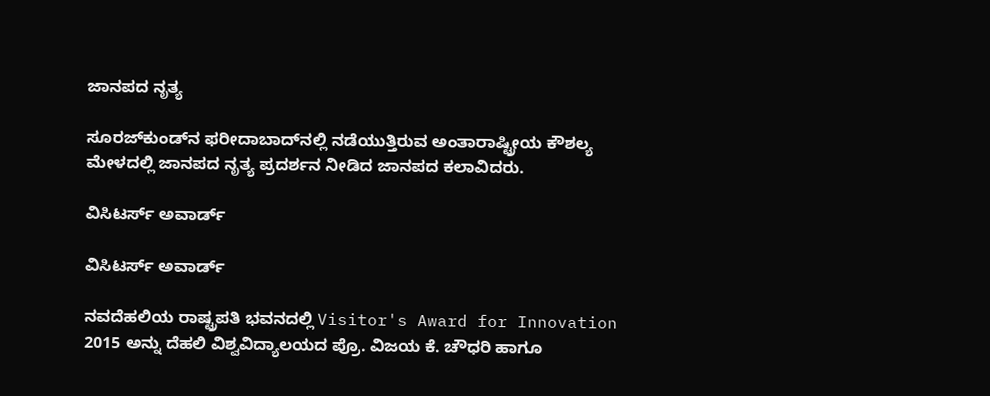ಜಾನಪದ ನೃತ್ಯ

ಸೂರಜ್‌ಕುಂಡ್‌ನ ಫರೀದಾಬಾದ್‌ನಲ್ಲಿ ನಡೆಯುತ್ತಿರುವ ಅಂತಾರಾಷ್ಟ್ರೀಯ ಕೌಶಲ್ಯ ಮೇಳದಲ್ಲಿ ಜಾನಪದ ನೃತ್ಯ ಪ್ರದರ್ಶನ ನೀಡಿದ ಜಾನಪದ ಕಲಾವಿದರು.

ವಿಸಿಟರ್ಸ್ ಅವಾರ್ಡ್

ವಿಸಿಟರ್ಸ್ ಅವಾರ್ಡ್

ನವದೆಹಲಿಯ ರಾಷ್ಟ್ರಪತಿ ಭವನದಲ್ಲಿ Visitor's Award for Innovation 2015 ಅನ್ನು ದೆಹಲಿ ವಿಶ್ವವಿದ್ಯಾಲಯದ ಪ್ರೊ. ವಿಜಯ ಕೆ. ಚೌಧರಿ ಹಾಗೂ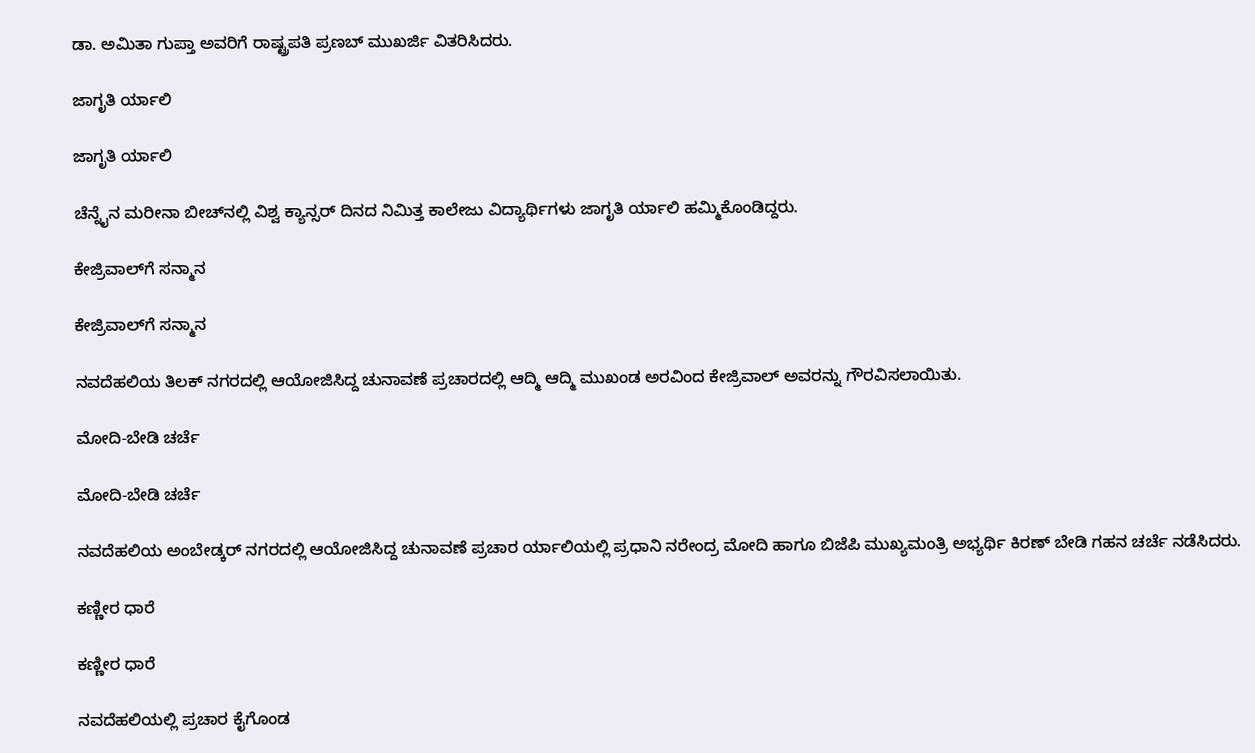ಡಾ. ಅಮಿತಾ ಗುಪ್ತಾ ಅವರಿಗೆ ರಾಷ್ಟ್ರಪತಿ ಪ್ರಣಬ್ ಮುಖರ್ಜಿ ವಿತರಿಸಿದರು.

ಜಾಗೃತಿ ರ್ಯಾಲಿ

ಜಾಗೃತಿ ರ್ಯಾಲಿ

ಚೆನ್ನೈನ ಮರೀನಾ ಬೀಚ್‌ನಲ್ಲಿ ವಿಶ್ವ ಕ್ಯಾನ್ಸರ್ ದಿನದ ನಿಮಿತ್ತ ಕಾಲೇಜು ವಿದ್ಯಾರ್ಥಿಗಳು ಜಾಗೃತಿ ರ್ಯಾಲಿ ಹಮ್ಮಿಕೊಂಡಿದ್ದರು.

ಕೇಜ್ರಿವಾಲ್‌ಗೆ ಸನ್ಮಾನ

ಕೇಜ್ರಿವಾಲ್‌ಗೆ ಸನ್ಮಾನ

ನವದೆಹಲಿಯ ತಿಲಕ್ ನಗರದಲ್ಲಿ ಆಯೋಜಿಸಿದ್ದ ಚುನಾವಣೆ ಪ್ರಚಾರದಲ್ಲಿ ಆದ್ಮಿ ಆದ್ಮಿ ಮುಖಂಡ ಅರವಿಂದ ಕೇಜ್ರಿವಾಲ್ ಅವರನ್ನು ಗೌರವಿಸಲಾಯಿತು.

ಮೋದಿ-ಬೇಡಿ ಚರ್ಚೆ

ಮೋದಿ-ಬೇಡಿ ಚರ್ಚೆ

ನವದೆಹಲಿಯ ಅಂಬೇಡ್ಕರ್ ನಗರದಲ್ಲಿ ಆಯೋಜಿಸಿದ್ದ ಚುನಾವಣೆ ಪ್ರಚಾರ ರ್ಯಾಲಿಯಲ್ಲಿ ಪ್ರಧಾನಿ ನರೇಂದ್ರ ಮೋದಿ ಹಾಗೂ ಬಿಜೆಪಿ ಮುಖ್ಯಮಂತ್ರಿ ಅಭ್ಯರ್ಥಿ ಕಿರಣ್ ಬೇಡಿ ಗಹನ ಚರ್ಚೆ ನಡೆಸಿದರು.

ಕಣ್ಣೀರ ಧಾರೆ

ಕಣ್ಣೀರ ಧಾರೆ

ನವದೆಹಲಿಯಲ್ಲಿ ಪ್ರಚಾರ ಕೈಗೊಂಡ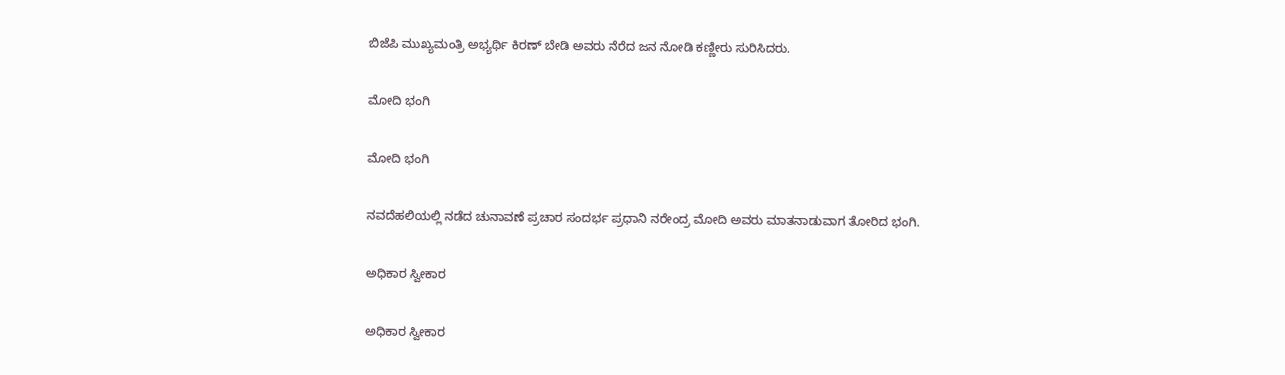ಬಿಜೆಪಿ ಮುಖ್ಯಮಂತ್ರಿ ಅಭ್ಯರ್ಥಿ ಕಿರಣ್ ಬೇಡಿ ಅವರು ನೆರೆದ ಜನ ನೋಡಿ ಕಣ್ಣೀರು ಸುರಿಸಿದರು.

ಮೋದಿ ಭಂಗಿ

ಮೋದಿ ಭಂಗಿ

ನವದೆಹಲಿಯಲ್ಲಿ ನಡೆದ ಚುನಾವಣೆ ಪ್ರಚಾರ ಸಂದರ್ಭ ಪ್ರಧಾನಿ ನರೇಂದ್ರ ಮೋದಿ ಅವರು ಮಾತನಾಡುವಾಗ ತೋರಿದ ಭಂಗಿ.

ಅಧಿಕಾರ ಸ್ವೀಕಾರ

ಅಧಿಕಾರ ಸ್ವೀಕಾರ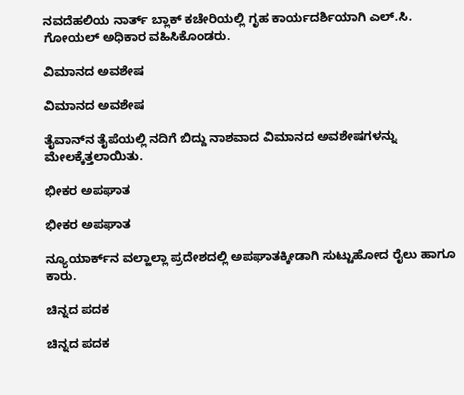ನವದೆಹಲಿಯ ನಾರ್ತ್ ಬ್ಲಾಕ್‌ ಕಚೇರಿಯಲ್ಲಿ ಗೃಹ ಕಾರ್ಯದರ್ಶಿಯಾಗಿ ಎಲ್.ಸಿ. ಗೋಯಲ್ ಅಧಿಕಾರ ವಹಿಸಿಕೊಂಡರು.

ವಿಮಾನದ ಅವಶೇಷ

ವಿಮಾನದ ಅವಶೇಷ

ತೈವಾನ್‌ನ ತೈಪೆಯಲ್ಲಿ ನದಿಗೆ ಬಿದ್ದು ನಾಶವಾದ ವಿಮಾನದ ಅವಶೇಷಗಳನ್ನು ಮೇಲಕ್ಕೆತ್ತಲಾಯಿತು.

ಭೀಕರ ಅಪಘಾತ

ಭೀಕರ ಅಪಘಾತ

ನ್ಯೂಯಾರ್ಕ್‌ನ ವಲ್ಹಾಲ್ಲಾ ಪ್ರದೇಶದಲ್ಲಿ ಅಪಘಾತಕ್ಕೀಡಾಗಿ ಸುಟ್ಟುಹೋದ ರೈಲು ಹಾಗೂ ಕಾರು.

ಚಿನ್ನದ ಪದಕ

ಚಿನ್ನದ ಪದಕ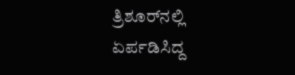ತ್ರಿಶೂರ್‌ನಲ್ಲಿ ಏರ್ಪಡಿಸಿದ್ದ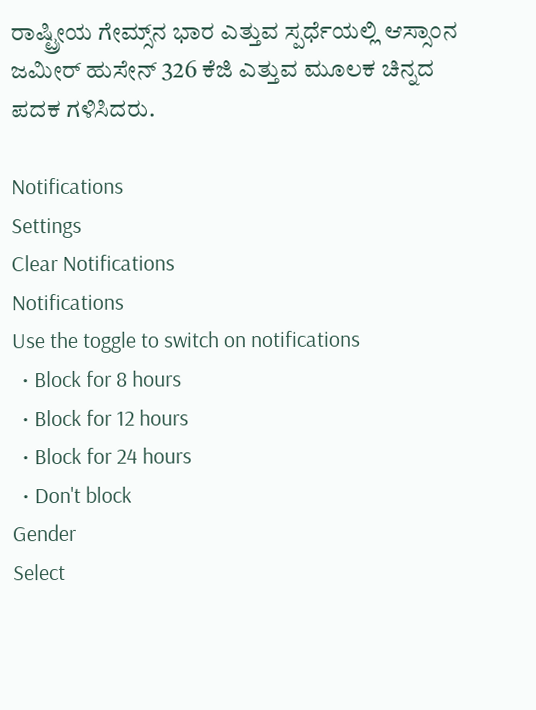ರಾಷ್ಟ್ರೀಯ ಗೇಮ್ಸ್‌ನ ಭಾರ ಎತ್ತುವ ಸ್ಪರ್ಧೆಯಲ್ಲಿ ಆಸ್ಸಾಂನ ಜಮೀರ್ ಹುಸೇನ್ 326 ಕೆಜಿ ಎತ್ತುವ ಮೂಲಕ ಚಿನ್ನದ ಪದಕ ಗಳಿಸಿದರು.

Notifications
Settings
Clear Notifications
Notifications
Use the toggle to switch on notifications
  • Block for 8 hours
  • Block for 12 hours
  • Block for 24 hours
  • Don't block
Gender
Select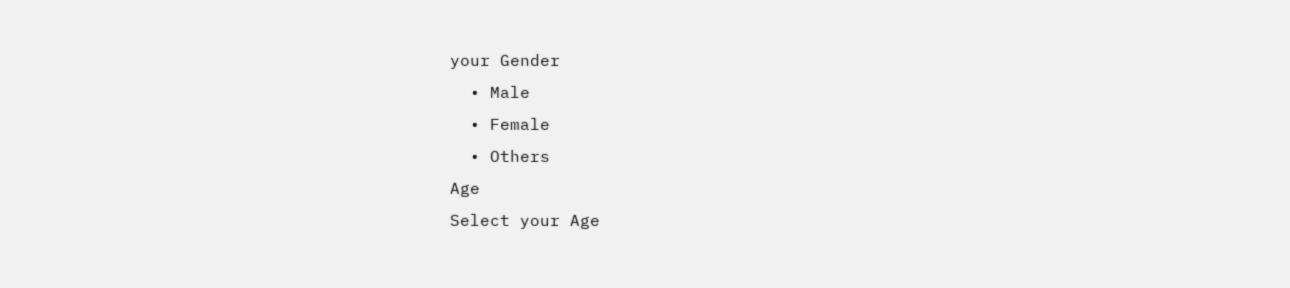your Gender
  • Male
  • Female
  • Others
Age
Select your Age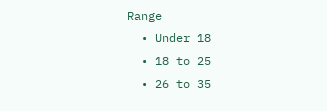Range
  • Under 18
  • 18 to 25
  • 26 to 35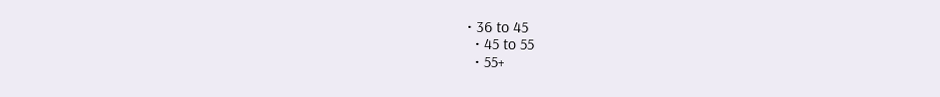• 36 to 45
  • 45 to 55
  • 55+